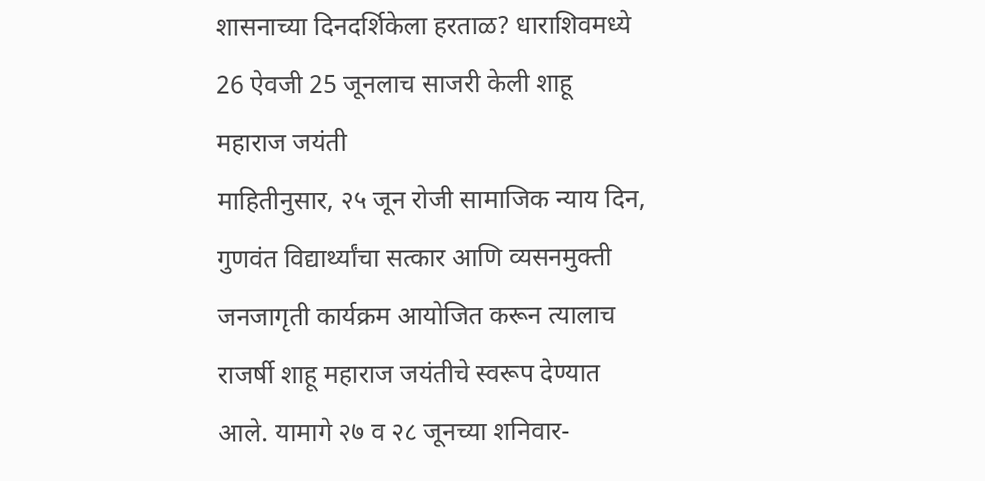शासनाच्या दिनदर्शिकेला हरताळ? धाराशिवमध्ये 26 ऐवजी 25 जूनलाच साजरी केली शाहू महाराज जयंती
माहितीनुसार, २५ जून रोजी सामाजिक न्याय दिन, गुणवंत विद्यार्थ्यांचा सत्कार आणि व्यसनमुक्ती जनजागृती कार्यक्रम आयोजित करून त्यालाच राजर्षी शाहू महाराज जयंतीचे स्वरूप देण्यात आले. यामागे २७ व २८ जूनच्या शनिवार-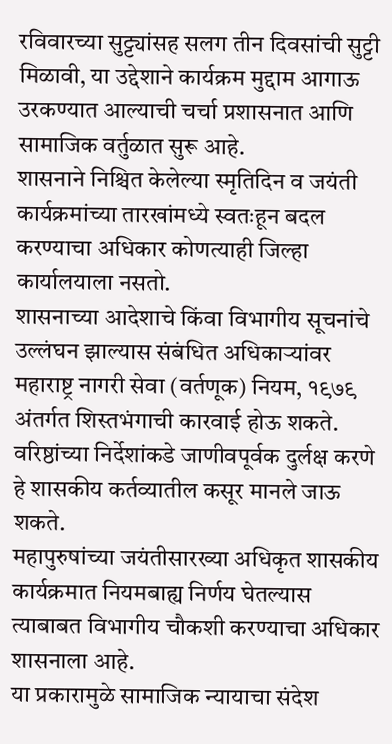रविवारच्या सुट्ट्यांसह सलग तीन दिवसांची सुट्टी मिळावी, या उद्देशाने कार्यक्रम मुद्दाम आगाऊ उरकण्यात आल्याची चर्चा प्रशासनात आणि सामाजिक वर्तुळात सुरू आहे.
शासनाने निश्चित केलेल्या स्मृतिदिन व जयंती कार्यक्रमांच्या तारखांमध्ये स्वतःहून बदल करण्याचा अधिकार कोणत्याही जिल्हा कार्यालयाला नसतो.
शासनाच्या आदेशाचे किंवा विभागीय सूचनांचे उल्लंघन झाल्यास संबंधित अधिकाऱ्यांवर महाराष्ट्र नागरी सेवा (वर्तणूक) नियम, १९७९ अंतर्गत शिस्तभंगाची कारवाई होऊ शकते.
वरिष्ठांच्या निर्देशांकडे जाणीवपूर्वक दुर्लक्ष करणे हे शासकीय कर्तव्यातील कसूर मानले जाऊ शकते.
महापुरुषांच्या जयंतीसारख्या अधिकृत शासकीय कार्यक्रमात नियमबाह्य निर्णय घेतल्यास त्याबाबत विभागीय चौकशी करण्याचा अधिकार शासनाला आहे.
या प्रकारामुळे सामाजिक न्यायाचा संदेश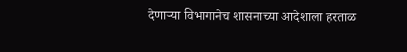देणाऱ्या विभागानेच शासनाच्या आदेशाला हरताळ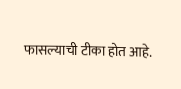फासल्याची टीका होत आहे.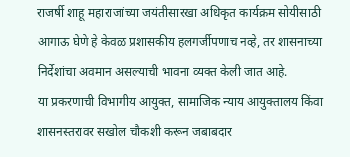राजर्षी शाहू महाराजांच्या जयंतीसारखा अधिकृत कार्यक्रम सोयीसाठी आगाऊ घेणे हे केवळ प्रशासकीय हलगर्जीपणाच नव्हे, तर शासनाच्या निर्देशांचा अवमान असल्याची भावना व्यक्त केली जात आहे.
या प्रकरणाची विभागीय आयुक्त, सामाजिक न्याय आयुक्तालय किंवा शासनस्तरावर सखोल चौकशी करून जबाबदार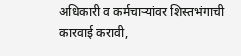अधिकारी व कर्मचाऱ्यांवर शिस्तभंगाची कारवाई करावी,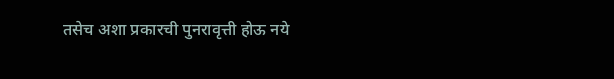तसेच अशा प्रकारची पुनरावृत्ती होऊ नये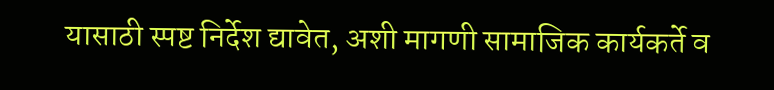यासाठी स्पष्ट निर्देश द्यावेत, अशी मागणी सामाजिक कार्यकर्ते व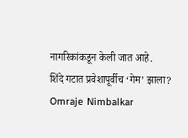नागरिकांकडून केली जात आहे.
शिंदे गटात प्रवेशापूर्वीच ‘गेम’ झाला? Omraje Nimbalkar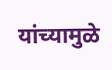यांच्यामुळे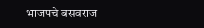भाजपचे बसवराज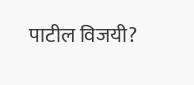पाटील विजयी?